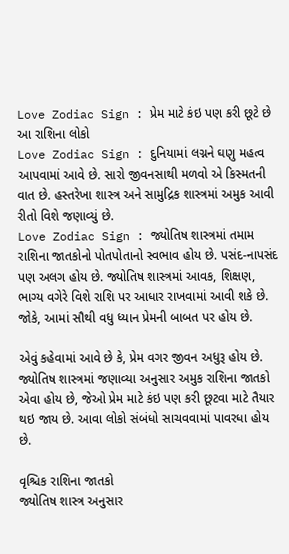Love Zodiac Sign : પ્રેમ માટે કંઇ પણ કરી છૂટે છે આ રાશિના લોકો
Love Zodiac Sign : દુનિયામાં લગ્નને ઘણુ મહત્વ આપવામાં આવે છે. સારો જીવનસાથી મળવો એ કિસ્મતની વાત છે. હસ્તરેખા શાસ્ત્ર અને સામુદ્રિક શાસ્ત્રમાં અમુક આવી રીતો વિશે જણાવ્યું છે.
Love Zodiac Sign : જ્યોતિષ શાસ્ત્રમાં તમામ રાશિના જાતકોનો પોતપોતાનો સ્વભાવ હોય છે. પસંદ-નાપસંદ પણ અલગ હોય છે. જ્યોતિષ શાસ્ત્રમાં આવક, શિક્ષણ, ભાગ્ય વગેરે વિશે રાશિ પર આધાર રાખવામાં આવી શકે છે. જોકે, આમાં સૌથી વધુ ધ્યાન પ્રેમની બાબત પર હોય છે.

એવું કહેવામાં આવે છે કે, પ્રેમ વગર જીવન અધુરૂ હોય છે. જ્યોતિષ શાસ્ત્રમાં જણાવ્યા અનુસાર અમુક રાશિના જાતકો એવા હોય છે, જેઓ પ્રેમ માટે કંઇ પણ કરી છૂટવા માટે તૈયાર થઇ જાય છે. આવા લોકો સંબંધો સાચવવામાં પાવરધા હોય છે.

વૃશ્ચિક રાશિના જાતકો
જ્યોતિષ શાસ્ત્ર અનુસાર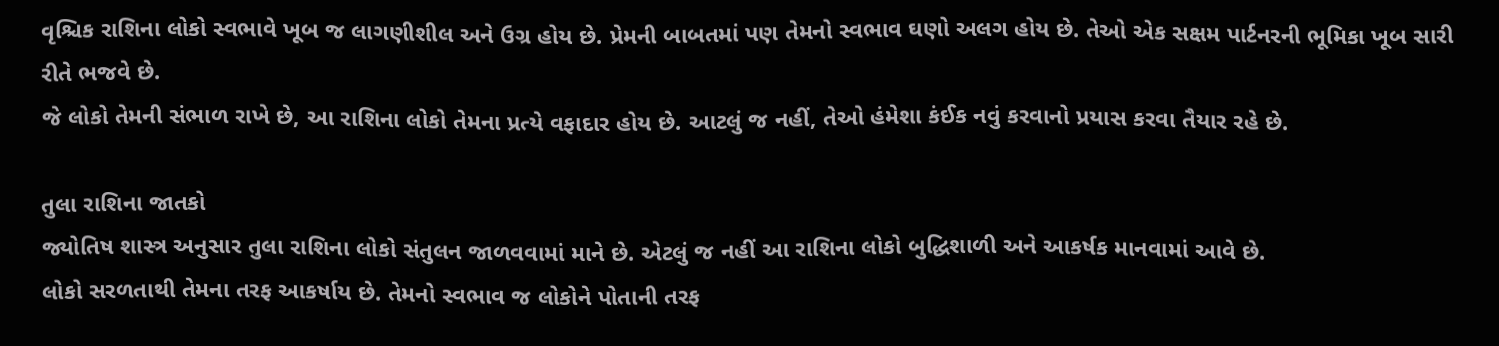વૃશ્ચિક રાશિના લોકો સ્વભાવે ખૂબ જ લાગણીશીલ અને ઉગ્ર હોય છે. પ્રેમની બાબતમાં પણ તેમનો સ્વભાવ ઘણો અલગ હોય છે. તેઓ એક સક્ષમ પાર્ટનરની ભૂમિકા ખૂબ સારી રીતે ભજવે છે.
જે લોકો તેમની સંભાળ રાખે છે, આ રાશિના લોકો તેમના પ્રત્યે વફાદાર હોય છે. આટલું જ નહીં, તેઓ હંમેશા કંઈક નવું કરવાનો પ્રયાસ કરવા તૈયાર રહે છે.

તુલા રાશિના જાતકો
જ્યોતિષ શાસ્ત્ર અનુસાર તુલા રાશિના લોકો સંતુલન જાળવવામાં માને છે. એટલું જ નહીં આ રાશિના લોકો બુદ્ધિશાળી અને આકર્ષક માનવામાં આવે છે.
લોકો સરળતાથી તેમના તરફ આકર્ષાય છે. તેમનો સ્વભાવ જ લોકોને પોતાની તરફ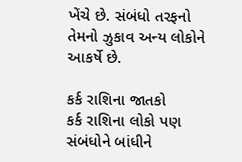ખેંચે છે. સંબંધો તરફનો તેમનો ઝુકાવ અન્ય લોકોને આકર્ષે છે.

કર્ક રાશિના જાતકો
કર્ક રાશિના લોકો પણ સંબંધોને બાંધીને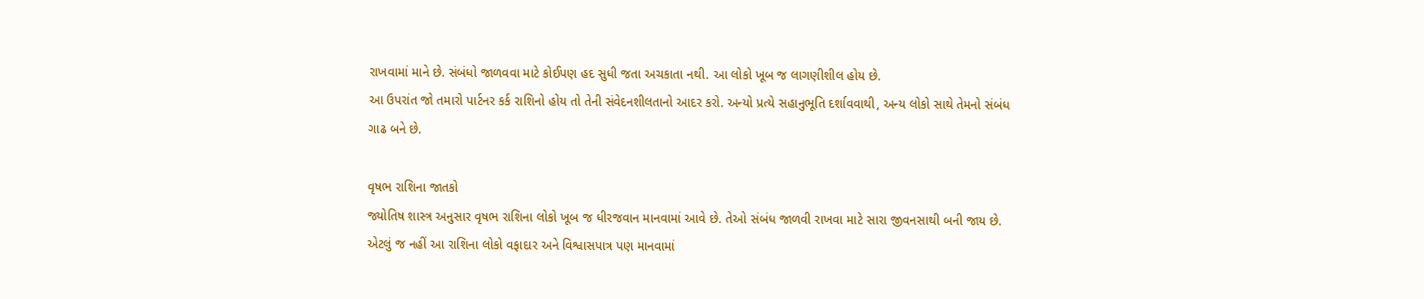રાખવામાં માને છે. સંબંધો જાળવવા માટે કોઈપણ હદ સુધી જતા અચકાતા નથી. આ લોકો ખૂબ જ લાગણીશીલ હોય છે.
આ ઉપરાંત જો તમારો પાર્ટનર કર્ક રાશિનો હોય તો તેની સંવેદનશીલતાનો આદર કરો. અન્યો પ્રત્યે સહાનુભૂતિ દર્શાવવાથી, અન્ય લોકો સાથે તેમનો સંબંધ ગાઢ બને છે.

વૃષભ રાશિના જાતકો
જ્યોતિષ શાસ્ત્ર અનુસાર વૃષભ રાશિના લોકો ખૂબ જ ધીરજવાન માનવામાં આવે છે. તેઓ સંબંધ જાળવી રાખવા માટે સારા જીવનસાથી બની જાય છે.
એટલું જ નહીં આ રાશિના લોકો વફાદાર અને વિશ્વાસપાત્ર પણ માનવામાં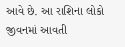આવે છે. આ રાશિના લોકો જીવનમાં આવતી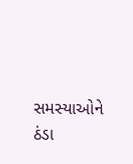સમસ્યાઓને ઠંડા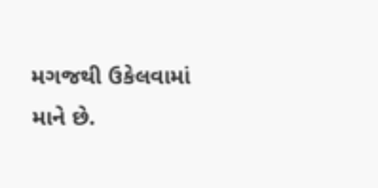મગજથી ઉકેલવામાં માને છે.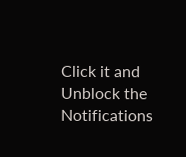Click it and Unblock the Notifications